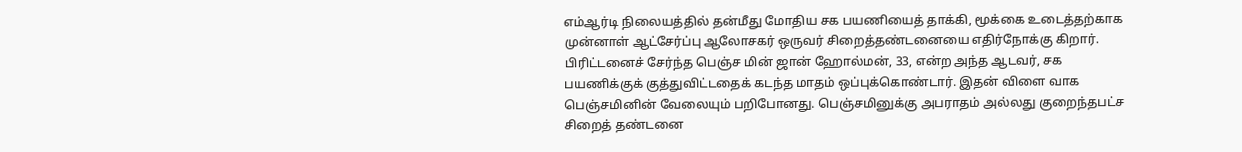எம்ஆர்டி நிலையத்தில் தன்மீது மோதிய சக பயணியைத் தாக்கி, மூக்கை உடைத்தற்காக முன்னாள் ஆட்சேர்ப்பு ஆலோசகர் ஒருவர் சிறைத்தண்டனையை எதிர்நோக்கு கிறார். பிரிட்டனைச் சேர்ந்த பெஞ்ச மின் ஜான் ஹோல்மன், 33, என்ற அந்த ஆடவர், சக பயணிக்குக் குத்துவிட்டதைக் கடந்த மாதம் ஒப்புக்கொண்டார். இதன் விளை வாக பெஞ்சமினின் வேலையும் பறிபோனது. பெஞ்சமினுக்கு அபராதம் அல்லது குறைந்தபட்ச சிறைத் தண்டனை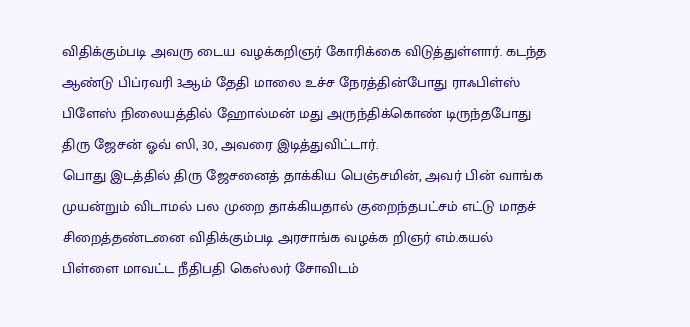விதிக்கும்படி அவரு டைய வழக்கறிஞர் கோரிக்கை விடுத்துள்ளார். கடந்த ஆண்டு பிப்ரவரி 3ஆம் தேதி மாலை உச்ச நேரத்தின்போது ராஃபிள்ஸ் பிளேஸ் நிலையத்தில் ஹோல்மன் மது அருந்திக்கொண் டிருந்தபோது திரு ஜேசன் ஓவ் ஸி, 30, அவரை இடித்துவிட்டார்.
பொது இடத்தில் திரு ஜேசனைத் தாக்கிய பெஞ்சமின், அவர் பின் வாங்க முயன்றும் விடாமல் பல முறை தாக்கியதால் குறைந்தபட்சம் எட்டு மாதச் சிறைத்தண்டனை விதிக்கும்படி அரசாங்க வழக்க றிஞர் எம்.கயல் பிள்ளை மாவட்ட நீதிபதி கெஸ்லர் சோவிடம்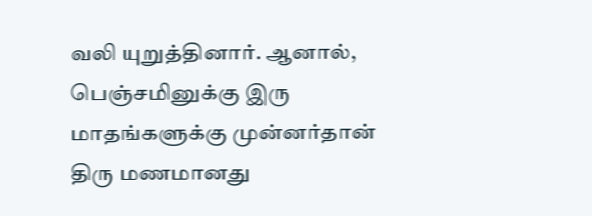வலி யுறுத்தினார். ஆனால், பெஞ்சமினுக்கு இரு மாதங்களுக்கு முன்னர்தான் திரு மணமானது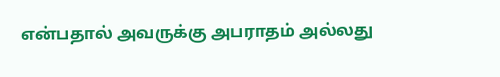என்பதால் அவருக்கு அபராதம் அல்லது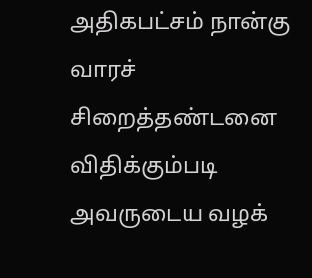அதிகபட்சம் நான்கு வாரச் சிறைத்தண்டனை விதிக்கும்படி அவருடைய வழக்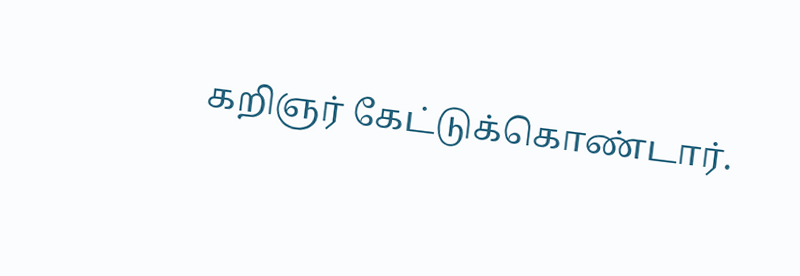கறிஞர் கேட்டுக்கொண்டார்.